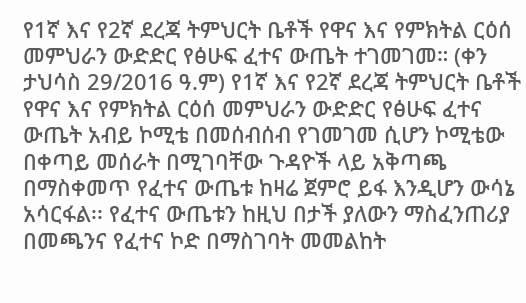የ1ኛ እና የ2ኛ ደረጃ ትምህርት ቤቶች የዋና እና የምክትል ርዕሰ መምህራን ውድድር የፅሁፍ ፈተና ውጤት ተገመገመ። (ቀን ታህሳስ 29/2016 ዓ.ም) የ1ኛ እና የ2ኛ ደረጃ ትምህርት ቤቶች የዋና እና የምክትል ርዕሰ መምህራን ውድድር የፅሁፍ ፈተና ውጤት አብይ ኮሚቴ በመሰብሰብ የገመገመ ሲሆን ኮሚቴው በቀጣይ መሰራት በሚገባቸው ጉዳዮች ላይ አቅጣጫ በማስቀመጥ የፈተና ውጤቱ ከዛሬ ጀምሮ ይፋ እንዲሆን ውሳኔ አሳርፋል፡፡ የፈተና ውጤቱን ከዚህ በታች ያለውን ማስፈንጠሪያ በመጫንና የፈተና ኮድ በማስገባት መመልከት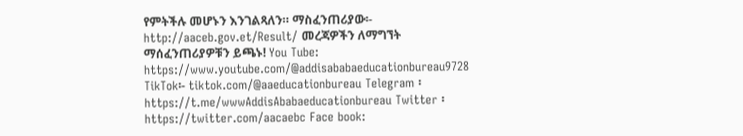የምትችሉ መሆኑን እንገልጻለን። ማስፈንጠሪያው፡- http://aaceb.gov.et/Result/ መረጃዎችን ለማግኘት ማሰፈንጠሪያዎቹን ይጫኑ! You Tube: https://www.youtube.com/@addisababaeducationbureau9728 TikTok፡- tiktok.com/@aaeducationbureau Telegram ፡ https://t.me/wwwAddisAbabaeducationbureau Twitter ፡ https://twitter.com/aacaebc Face book: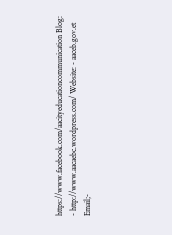https://www.facebook.com/aacityeducationcommunication Blog: - http://www.aacaebc.wordpress.com/ Website: - aaceb.gov.et Email;-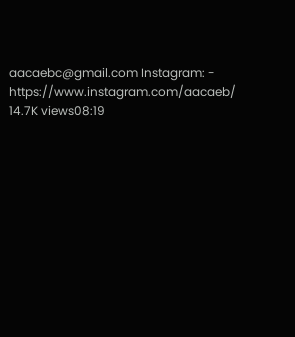aacaebc@gmail.com Instagram: - https://www.instagram.com/aacaeb/ 14.7K views08:19